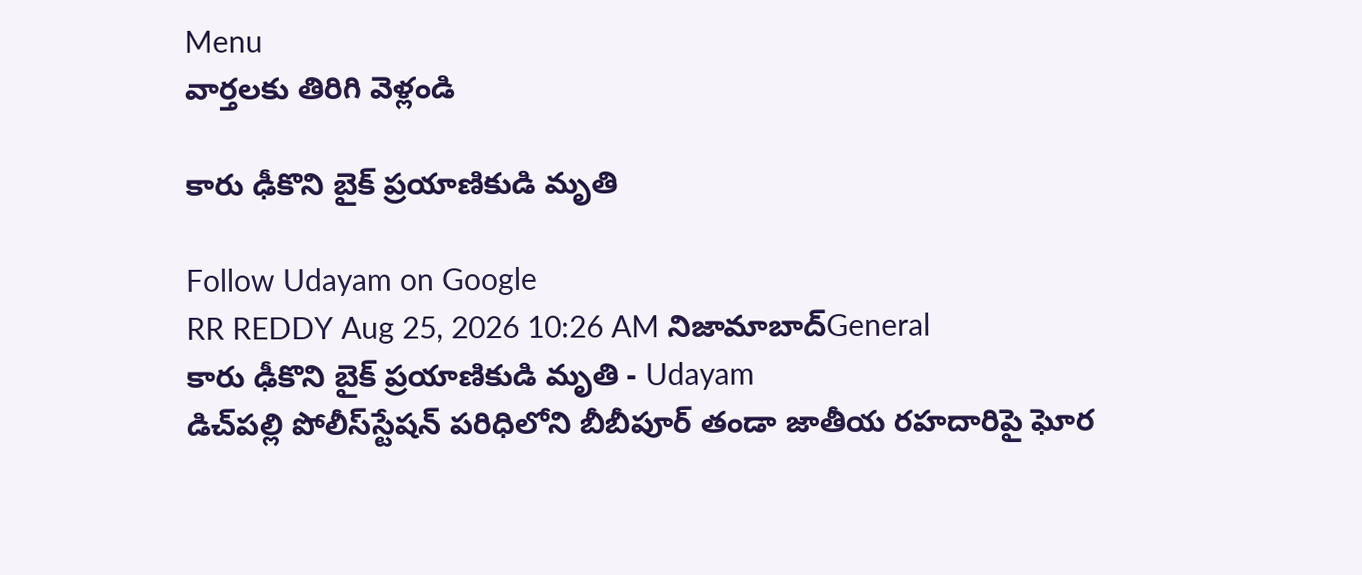Menu
వార్తలకు తిరిగి వెళ్లండి

కారు ఢీకొని బైక్‌ ప్రయాణికుడి మృతి

Follow Udayam on Google
RR REDDY Aug 25, 2026 10:26 AM నిజామాబాద్General
కారు ఢీకొని బైక్‌ ప్రయాణికుడి మృతి - Udayam
డిచ్‌పల్లి పోలీస్‌స్టేషన్ పరిధిలోని బీబీపూర్ తండా జాతీయ రహదారిపై ఘోర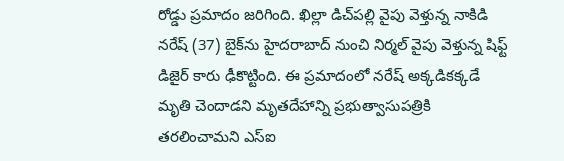రోడ్డు ప్రమాదం జరిగింది. ఖిల్లా డిచ్‌పల్లి వైపు వెళ్తున్న నాకిడి నరేష్ (37) బైక్‌ను హైదరాబాద్ నుంచి నిర్మల్ వైపు వెళ్తున్న షిఫ్ట్ డిజైర్ కారు ఢీకొట్టింది. ఈ ప్రమాదంలో నరేష్ అక్కడికక్కడే మృతి చెందాడని మృతదేహాన్ని ప్రభుత్వాసుపత్రికి తరలించామని ఎస్‌ఐ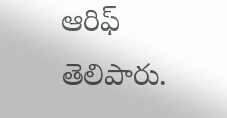ఆరిఫ్ తెలిపారు.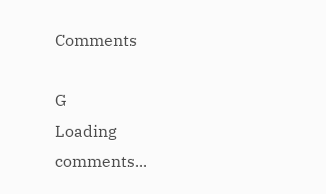Comments

G
Loading comments...